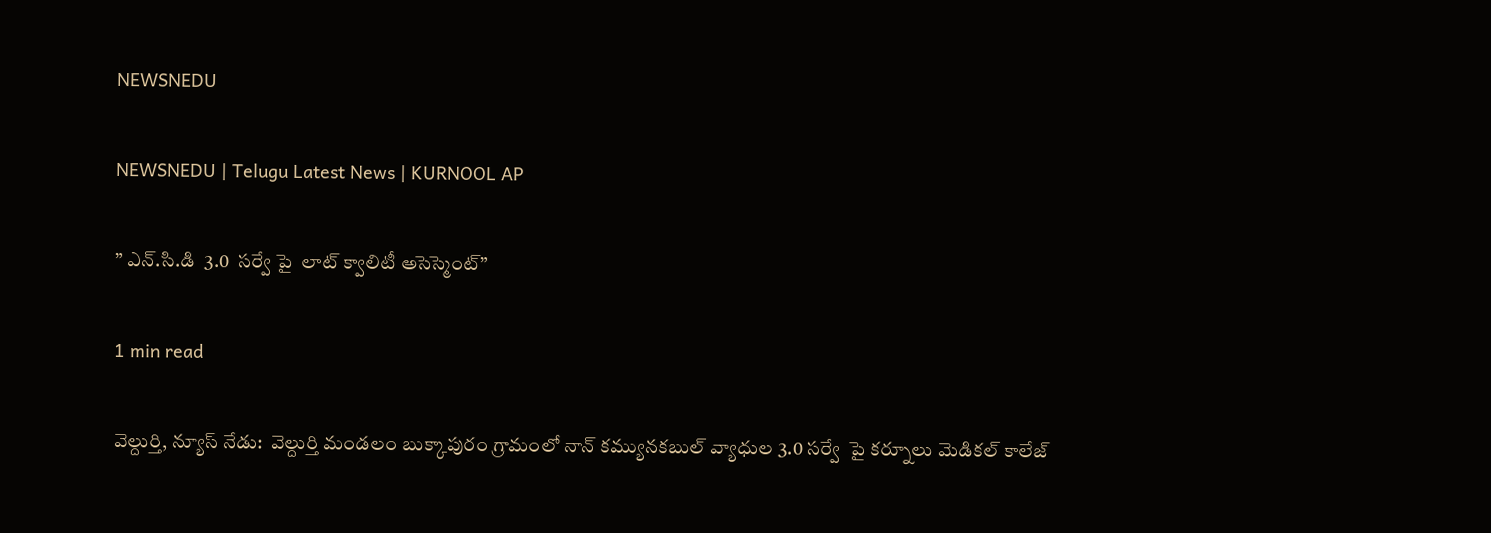NEWSNEDU

NEWSNEDU | Telugu Latest News | KURNOOL AP

” ఎన్.సి.డి  3.0  సర్వే పై  లాట్ క్వాలిటీ అసెస్మెంట్”

1 min read

వెల్దుర్తి, న్యూస్ నేడు:  వెల్దుర్తి మండలం బుక్కాపురం గ్రామంలో నాన్ కమ్యునకబుల్ వ్యాధుల 3.0 సర్వే  పై కర్నూలు మెడికల్ కాలేజ్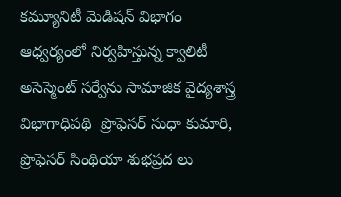కమ్యూనిటీ మెడిషన్ విభాగం ఆధ్వర్యంలో నిర్వహిస్తున్న క్వాలిటీ అసెస్మెంట్ సర్వేను సామాజిక వైద్యశాస్త్ర విభాగాధిపథి  ప్రొఫెసర్ సుధా కుమారి, ప్రొఫెసర్ సింథియా శుభప్రద లు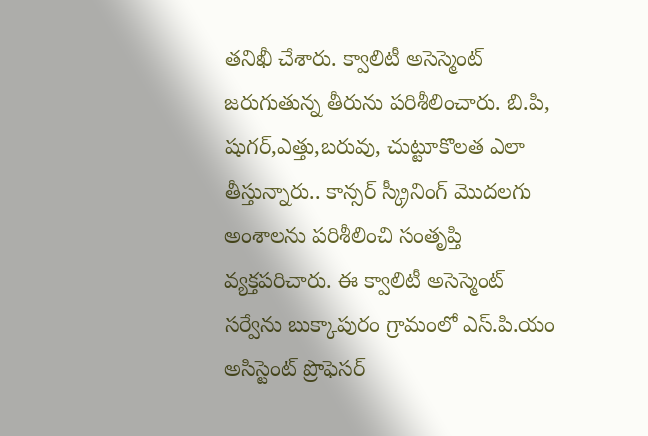తనిఖీ చేశారు. క్వాలిటీ అసెస్మెంట్ జరుగుతున్న తీరును పరిశీలించారు. బి.పి, షుగర్,ఎత్తు,బరువు, చుట్టూకొలత ఎలా తీస్తున్నారు.. కాన్సర్ స్క్రీనింగ్ మొదలగు అంశాలను పరిశీలించి సంతృప్తి వ్యక్తపరిచారు. ఈ క్వాలిటీ అసెస్మెంట్ సర్వేను బుక్కాపురం గ్రామంలో ఎస్.పి.యం అసిస్టెంట్ ప్రొఫెసర్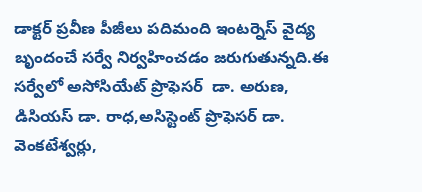డాక్టర్ ప్రవీణ పీజీలు పదిమంది ఇంటర్నెస్ వైద్య బృందంచే సర్వే నిర్వహించడం జరుగుతున్నది.ఈ సర్వేలో అసోసియేట్ ప్రొఫెసర్  డా. అరుణ, డిసియస్ డా. రాధ,అసిస్టెంట్ ప్రొఫెసర్ డా. వెంకటేశ్వర్లు,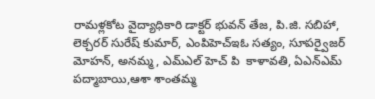రామళ్లకోట వైద్యాధికారి డాక్టర్ భువన్ తేజ, పి.జి. సబిహా, లెక్చరర్ సురేష్ కుమార్, ఎంపిహెచ్ఇఓ సత్యం, సూపర్వైజర్ మోహన్, అనమ్మ, ఎమ్ఎల్ హెచ్ పి  కాళావతి, ఏఎన్ఎమ్ పద్మాబాయి,ఆశా శాంతమ్మ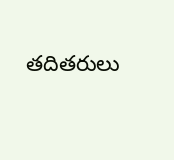తదితరులు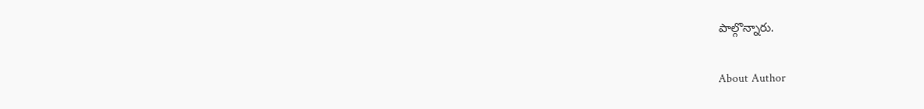పాల్గొన్నారు.

About Author